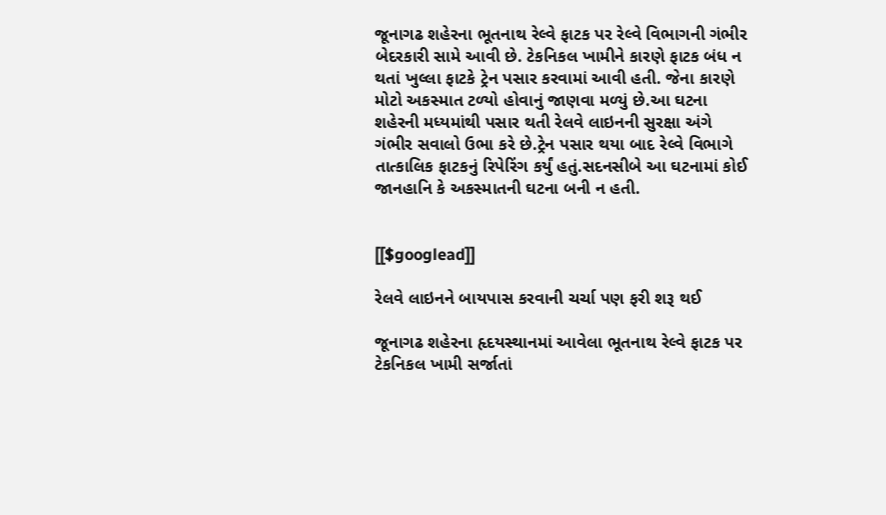જૂનાગઢ શહેરના ભૂતનાથ રેલ્વે ફાટક પર રેલ્વે વિભાગની ગંભીર બેદરકારી સામે આવી છે. ટેકનિકલ ખામીને કારણે ફાટક બંધ ન થતાં ખુલ્લા ફાટકે ટ્રેન પસાર કરવામાં આવી હતી. જેના કારણે મોટો અકસ્માત ટળ્યો હોવાનું જાણવા મળ્યું છે.આ ઘટના શહેરની મધ્યમાંથી પસાર થતી રેલવે લાઇનની સુરક્ષા અંગે ગંભીર સવાલો ઉભા કરે છે.ટ્રેન પસાર થયા બાદ રેલ્વે વિભાગે તાત્કાલિક ફાટકનું રિપેરિંગ કર્યું હતું.સદનસીબે આ ઘટનામાં કોઈ જાનહાનિ કે અકસ્માતની ઘટના બની ન હતી.


[[$googlead]]

રેલવે લાઇનને બાયપાસ કરવાની ચર્ચા પણ ફરી શરૂ થઈ

જૂનાગઢ શહેરના હૃદયસ્થાનમાં આવેલા ભૂતનાથ રેલ્વે ફાટક પર ટેકનિકલ ખામી સર્જાતાં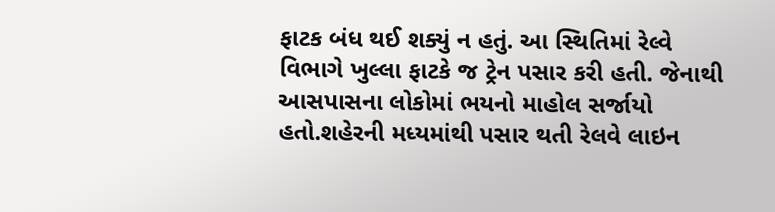ફાટક બંધ થઈ શક્યું ન હતું. આ સ્થિતિમાં રેલ્વે વિભાગે ખુલ્લા ફાટકે જ ટ્રેન પસાર કરી હતી. જેનાથી આસપાસના લોકોમાં ભયનો માહોલ સર્જાયો હતો.શહેરની મધ્યમાંથી પસાર થતી રેલવે લાઇન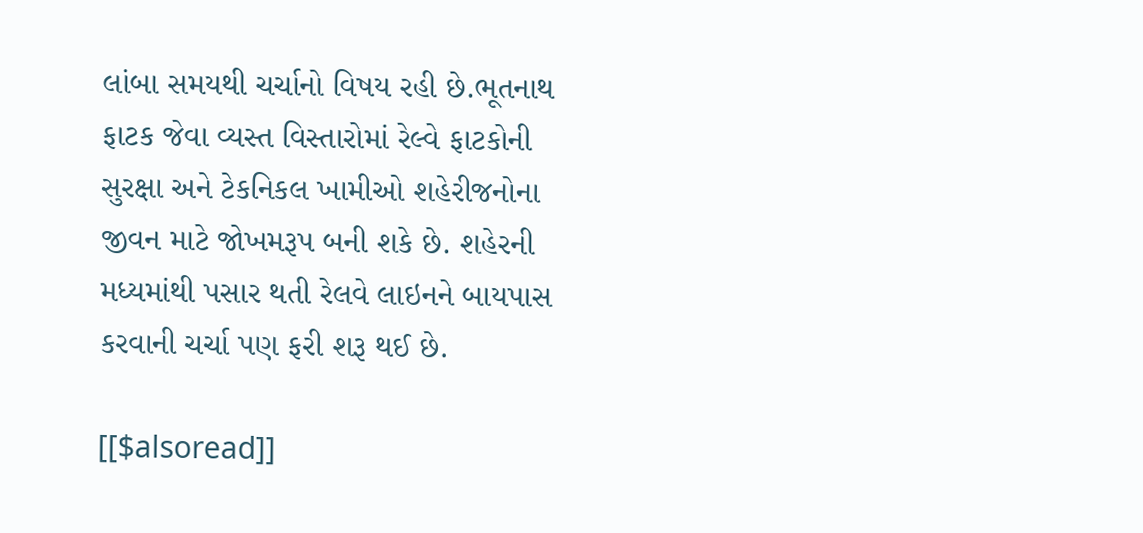લાંબા સમયથી ચર્ચાનો વિષય રહી છે.ભૂતનાથ ફાટક જેવા વ્યસ્ત વિસ્તારોમાં રેલ્વે ફાટકોની સુરક્ષા અને ટેકનિકલ ખામીઓ શહેરીજનોના જીવન માટે જોખમરૂપ બની શકે છે. શહેરની મધ્યમાંથી પસાર થતી રેલવે લાઇનને બાયપાસ કરવાની ચર્ચા પણ ફરી શરૂ થઈ છે.

[[$alsoread]]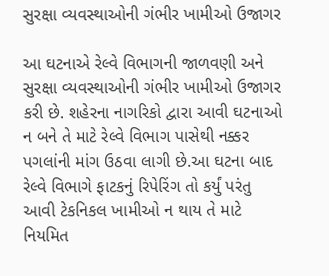સુરક્ષા વ્યવસ્થાઓની ગંભીર ખામીઓ ઉજાગર

આ ઘટનાએ રેલ્વે વિભાગની જાળવણી અને સુરક્ષા વ્યવસ્થાઓની ગંભીર ખામીઓ ઉજાગર કરી છે. શહેરના નાગરિકો દ્વારા આવી ઘટનાઓ ન બને તે માટે રેલ્વે વિભાગ પાસેથી નક્કર પગલાંની માંગ ઉઠવા લાગી છે.આ ઘટના બાદ રેલ્વે વિભાગે ફાટકનું રિપેરિંગ તો કર્યું પરંતુ આવી ટેકનિકલ ખામીઓ ન થાય તે માટે નિયમિત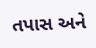તપાસ અને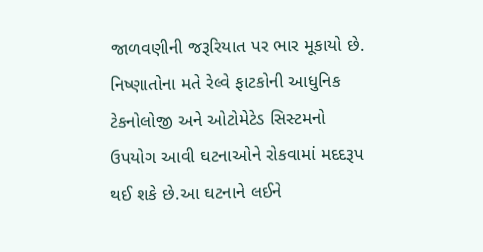જાળવણીની જરૂરિયાત પર ભાર મૂકાયો છે. નિષ્ણાતોના મતે રેલ્વે ફાટકોની આધુનિક ટેકનોલોજી અને ઓટોમેટેડ સિસ્ટમનો ઉપયોગ આવી ઘટનાઓને રોકવામાં મદદરૂપ થઈ શકે છે.આ ઘટનાને લઈને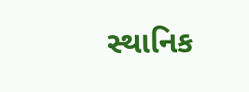સ્થાનિક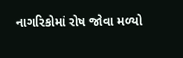નાગરિકોમાં રોષ જોવા મળ્યો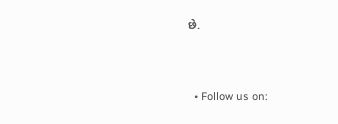છે.


  • Follow us on: